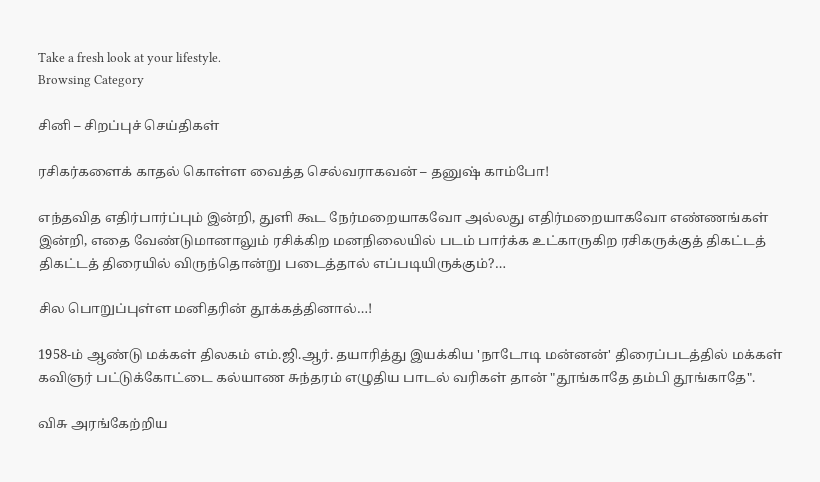Take a fresh look at your lifestyle.
Browsing Category

சினி – சிறப்புச் செய்திகள்

ரசிகர்களைக் காதல் கொள்ள வைத்த செல்வராகவன் – தனுஷ் காம்போ!

எந்தவித எதிர்பார்ப்பும் இன்றி, துளி கூட நேர்மறையாகவோ அல்லது எதிர்மறையாகவோ எண்ணங்கள் இன்றி, எதை வேண்டுமானாலும் ரசிக்கிற மனநிலையில் படம் பார்க்க உட்காருகிற ரசிகருக்குத் திகட்டத் திகட்டத் திரையில் விருந்தொன்று படைத்தால் எப்படியிருக்கும்?…

சில பொறுப்புள்ள மனிதரின் தூக்கத்தினால்…!

1958-ம் ஆண்டு மக்கள் திலகம் எம்.ஜி.ஆர். தயாரித்து இயக்கிய 'நாடோடி மன்னன்' திரைப்படத்தில் மக்கள் கவிஞர் பட்டுக்கோட்டை கல்யாண சுந்தரம் எழுதிய பாடல் வரிகள் தான் "தூங்காதே தம்பி தூங்காதே".

விசு அரங்கேற்றிய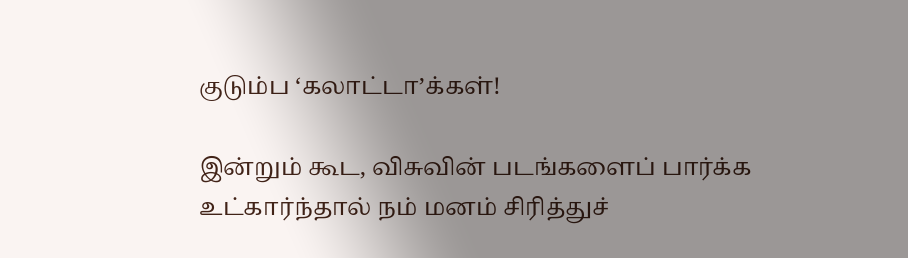குடும்ப ‘கலாட்டா’க்கள்!

இன்றும் கூட, விசுவின் படங்களைப் பார்க்க உட்கார்ந்தால் நம் மனம் சிரித்துச்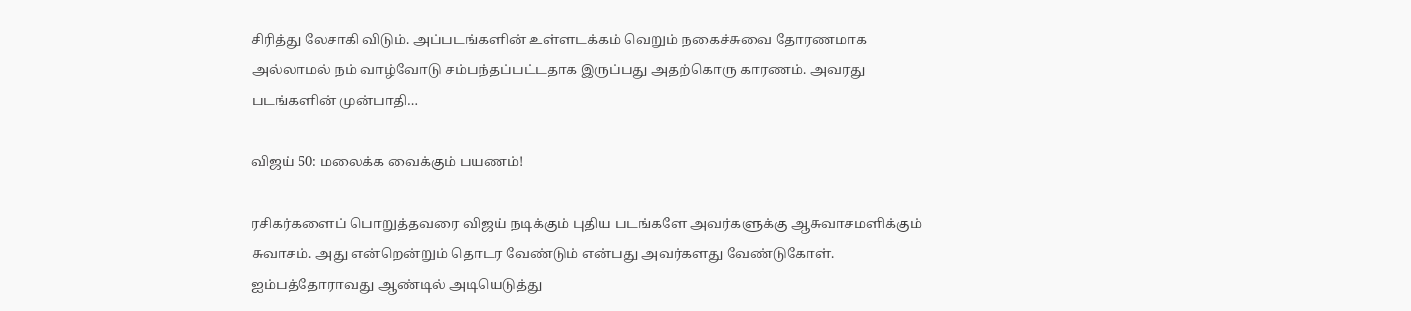சிரித்து லேசாகி விடும். அப்படங்களின் உள்ளடக்கம் வெறும் நகைச்சுவை தோரணமாக அல்லாமல் நம் வாழ்வோடு சம்பந்தப்பட்டதாக இருப்பது அதற்கொரு காரணம். அவரது படங்களின் முன்பாதி…

விஜய் 50: மலைக்க வைக்கும் பயணம்!

ரசிகர்களைப் பொறுத்தவரை விஜய் நடிக்கும் புதிய படங்களே அவர்களுக்கு ஆசுவாசமளிக்கும் சுவாசம். அது என்றென்றும் தொடர வேண்டும் என்பது அவர்களது வேண்டுகோள். ஐம்பத்தோராவது ஆண்டில் அடியெடுத்து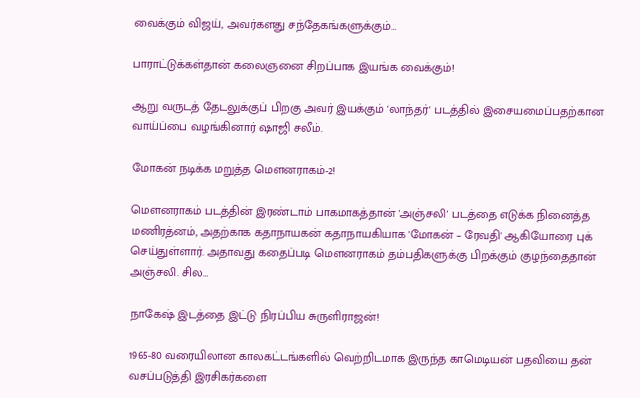வைக்கும் விஜய், அவர்களது சந்தேகங்களுக்கும்…

பாராட்டுக்கள்தான் கலைஞனை சிறப்பாக இயங்க வைக்கும்!

ஆறு வருடத் தேடலுக்குப் பிறகு அவர் இயக்கும் 'லாந்தர்' படத்தில் இசையமைப்பதற்கான வாய்ப்பை வழங்கினார் ஷாஜி சலீம்.

மோகன் நடிக்க மறுத்த மௌனராகம்-2!

மெளனராகம் படத்தின் இரண்டாம் பாகமாகத்தான் 'அஞ்சலி' படத்தை எடுக்க நினைத்த மணிரத்னம், அதற்காக கதாநாயகன் கதாநாயகியாக 'மோகன் – ரேவதி' ஆகியோரை புக் செய்துள்ளார். அதாவது கதைப்படி மெளனராகம் தம்பதிகளுக்கு பிறக்கும் குழந்தைதான் அஞ்சலி. சில…

நாகேஷ் இடத்தை இட்டு நிரப்பிய சுருளிராஜன்!

1965-80 வரையிலான காலகட்டங்களில் வெற்றிடமாக இருந்த காமெடியன் பதவியை தன் வசப்படுத்தி இரசிகர்களை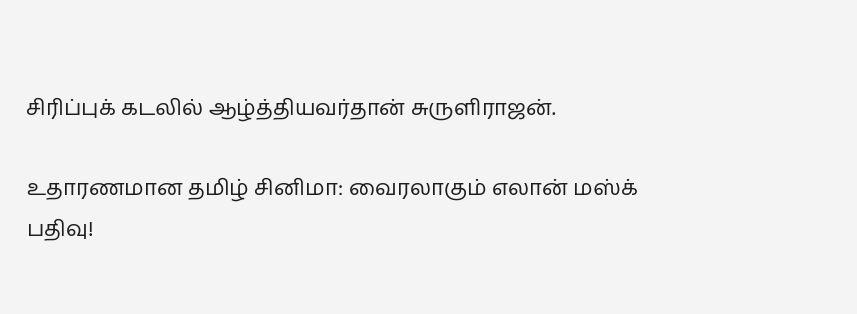சிரிப்புக் கடலில் ஆழ்த்தியவர்தான் சுருளிராஜன்.

உதாரணமான தமிழ் சினிமா: வைரலாகும் எலான் மஸ்க் பதிவு!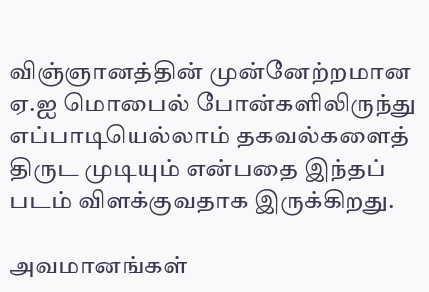விஞ்ஞானத்தின் முன்னேற்றமான ஏ.ஐ மொபைல் போன்களிலிருந்து எப்பாடியெல்லாம் தகவல்களைத் திருட முடியும் என்பதை இந்தப் படம் விளக்குவதாக இருக்கிறது.

அவமானங்கள்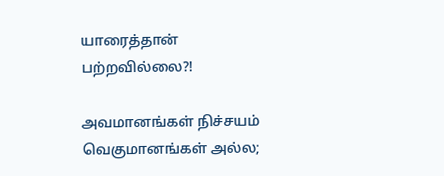யாரைத்தான் பற்றவில்லை?!

அவமானங்கள் நிச்சயம் வெகுமானங்கள் அல்ல;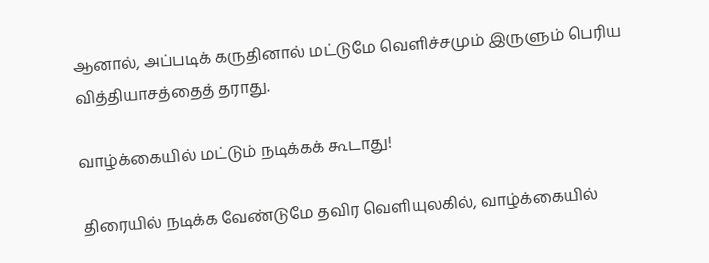ஆனால், அப்படிக் கருதினால் மட்டுமே வெளிச்சமும் இருளும் பெரிய வித்தியாசத்தைத் தராது.

வாழ்க்கையில் மட்டும் நடிக்கக் கூடாது!

திரையில் நடிக்க வேண்டுமே தவிர வெளியுலகில், வாழ்க்கையில்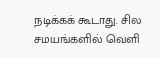நடிக்கக் கூடாது. சில சமயங்களில் வெளி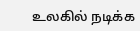உலகில் நடிக்க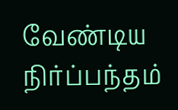வேண்டிய நிர்ப்பந்தம்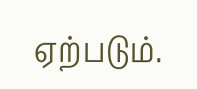ஏற்படும்.